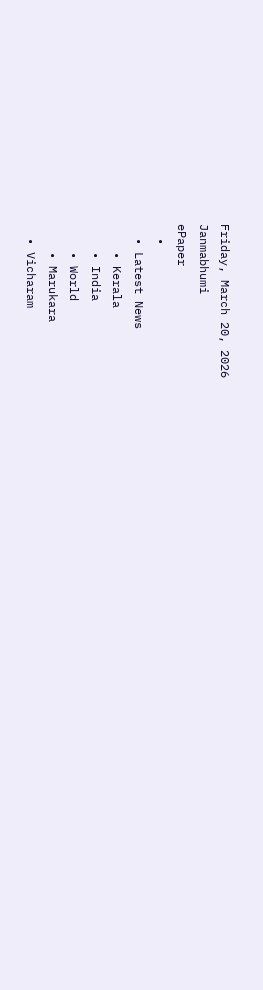Friday, March 20, 2026
Janmabhumi
ePaper
  •
  • Latest News
    • Kerala
    • India
    • World
    • Marukara
  • Vicharam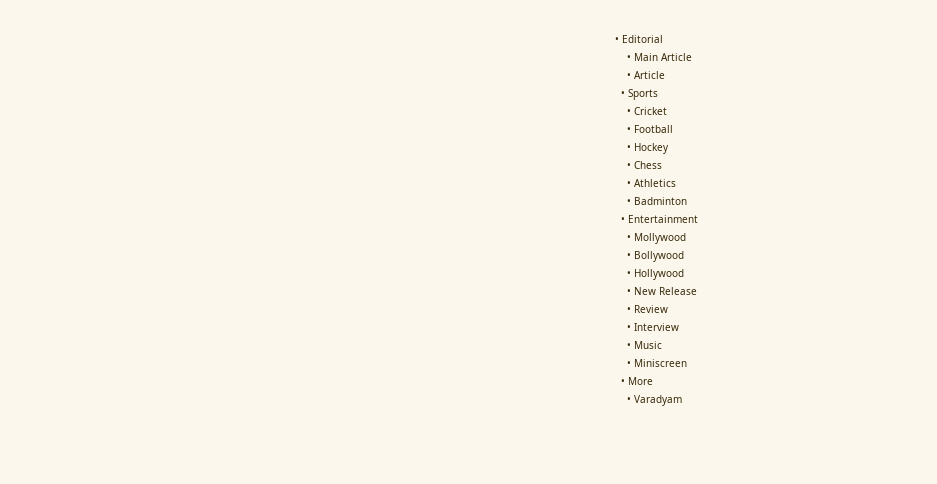• Editorial
    • Main Article
    • Article
  • Sports
    • Cricket
    • Football
    • Hockey
    • Chess
    • Athletics
    • Badminton
  • Entertainment
    • Mollywood
    • Bollywood
    • Hollywood
    • New Release
    • Review
    • Interview
    • Music
    • Miniscreen
  • More
    • Varadyam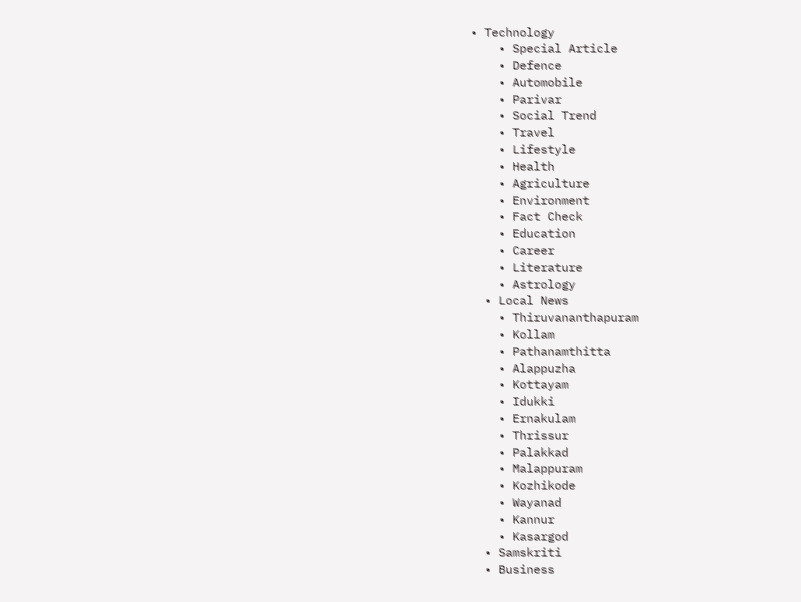• Technology
    • Special Article
    • Defence
    • Automobile
    • Parivar
    • Social Trend
    • Travel
    • Lifestyle
    • Health
    • Agriculture
    • Environment
    • Fact Check
    • Education
    • Career
    • Literature
    • Astrology
  • Local News
    • Thiruvananthapuram
    • Kollam
    • Pathanamthitta
    • Alappuzha
    • Kottayam
    • Idukki
    • Ernakulam
    • Thrissur
    • Palakkad
    • Malappuram
    • Kozhikode
    • Wayanad
    • Kannur
    • Kasargod
  • Samskriti
  • Business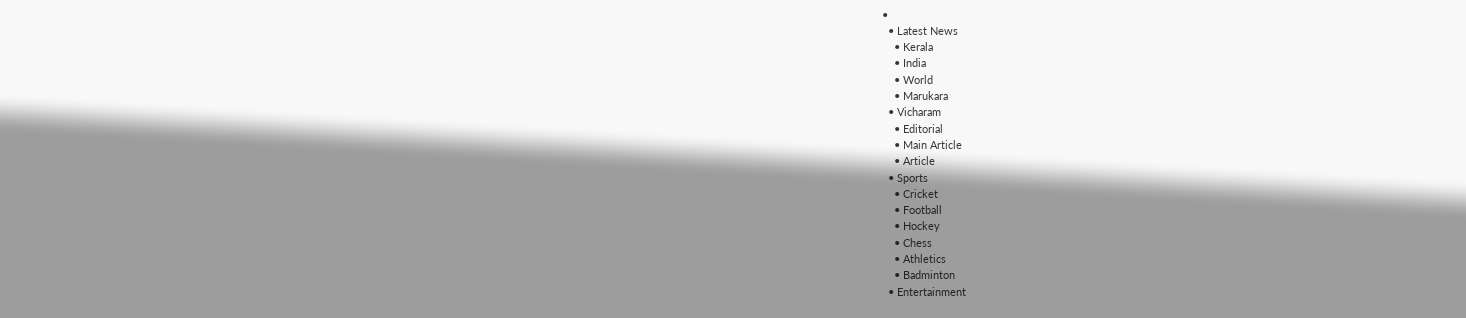•
  • Latest News
    • Kerala
    • India
    • World
    • Marukara
  • Vicharam
    • Editorial
    • Main Article
    • Article
  • Sports
    • Cricket
    • Football
    • Hockey
    • Chess
    • Athletics
    • Badminton
  • Entertainment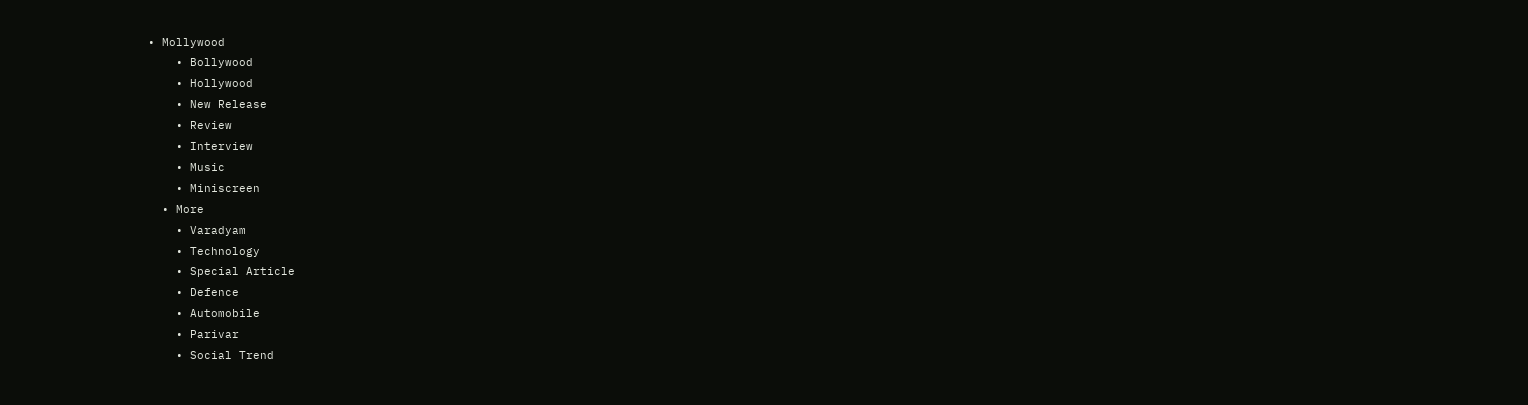• Mollywood
    • Bollywood
    • Hollywood
    • New Release
    • Review
    • Interview
    • Music
    • Miniscreen
  • More
    • Varadyam
    • Technology
    • Special Article
    • Defence
    • Automobile
    • Parivar
    • Social Trend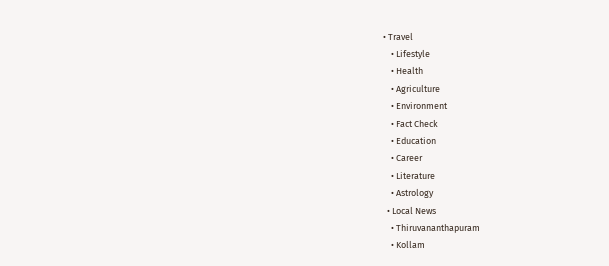• Travel
    • Lifestyle
    • Health
    • Agriculture
    • Environment
    • Fact Check
    • Education
    • Career
    • Literature
    • Astrology
  • Local News
    • Thiruvananthapuram
    • Kollam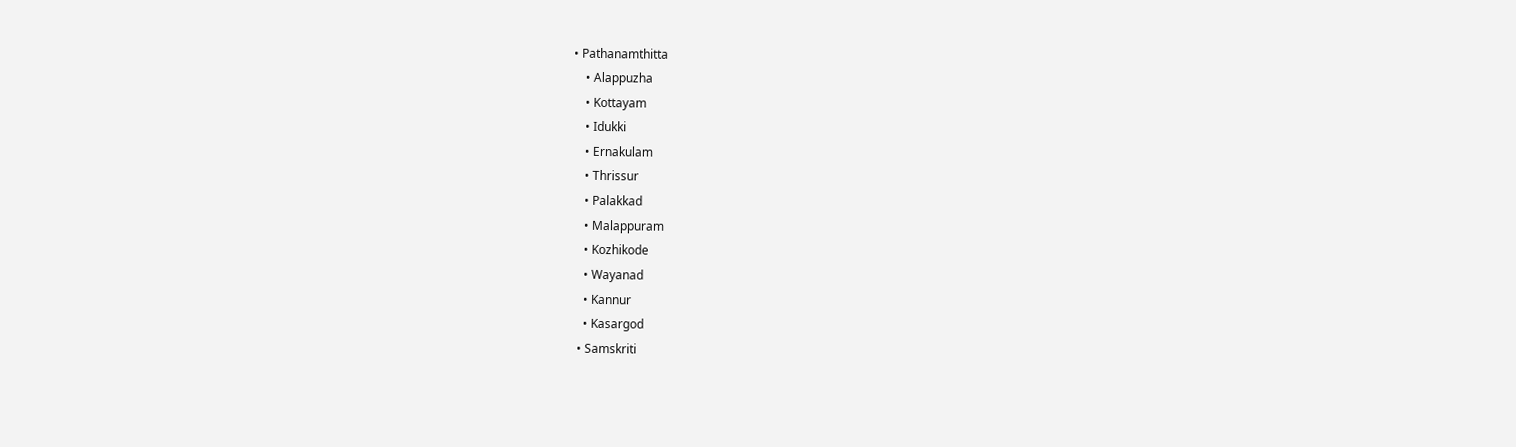• Pathanamthitta
    • Alappuzha
    • Kottayam
    • Idukki
    • Ernakulam
    • Thrissur
    • Palakkad
    • Malappuram
    • Kozhikode
    • Wayanad
    • Kannur
    • Kasargod
  • Samskriti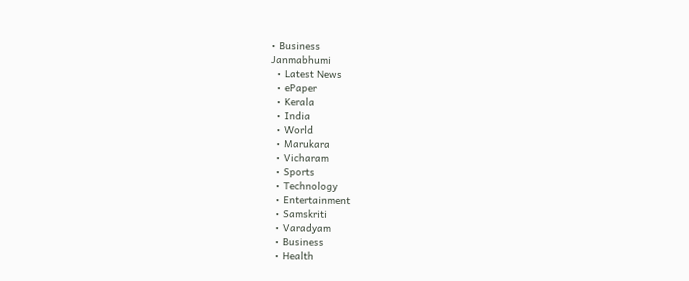• Business
Janmabhumi
  • Latest News
  • ePaper
  • Kerala
  • India
  • World
  • Marukara
  • Vicharam
  • Sports
  • Technology
  • Entertainment
  • Samskriti
  • Varadyam
  • Business
  • Health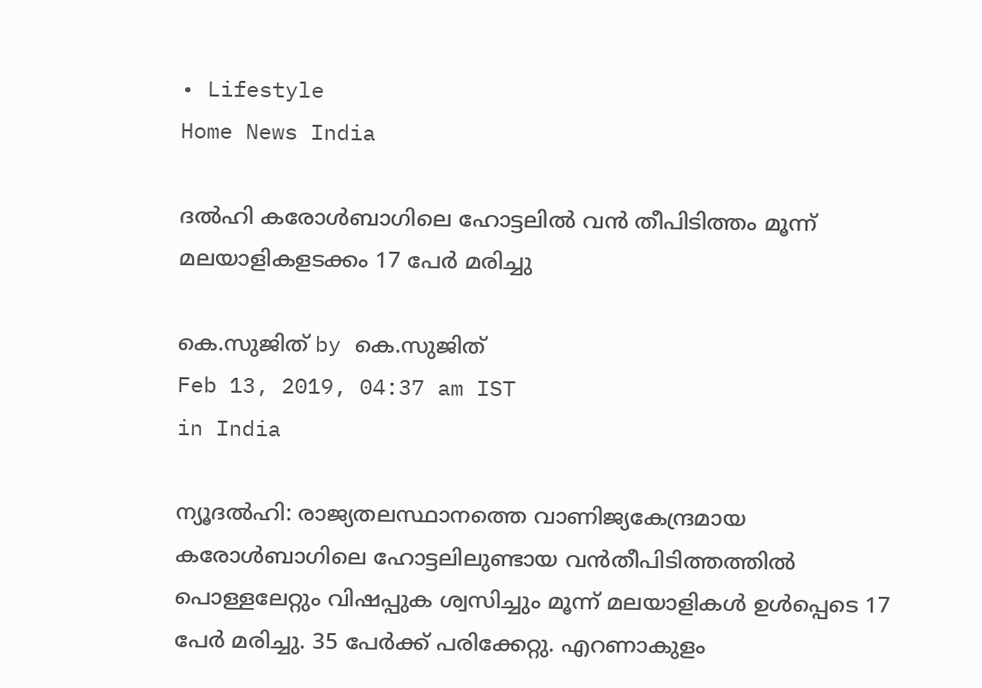• Lifestyle
Home News India

ദല്‍ഹി കരോള്‍ബാഗിലെ ഹോട്ടലില്‍ വന്‍ തീപിടിത്തം മൂന്ന് മലയാളികളടക്കം 17 പേര്‍ മരിച്ചു

കെ.സുജിത് by കെ.സുജിത്
Feb 13, 2019, 04:37 am IST
in India

ന്യൂദല്‍ഹി: രാജ്യതലസ്ഥാനത്തെ വാണിജ്യകേന്ദ്രമായ കരോള്‍ബാഗിലെ ഹോട്ടലിലുണ്ടായ വന്‍തീപിടിത്തത്തില്‍ പൊള്ളലേറ്റും വിഷപ്പുക ശ്വസിച്ചും മൂന്ന് മലയാളികള്‍ ഉള്‍പ്പെടെ 17 പേര്‍ മരിച്ചു. 35 പേര്‍ക്ക് പരിക്കേറ്റു. എറണാകുളം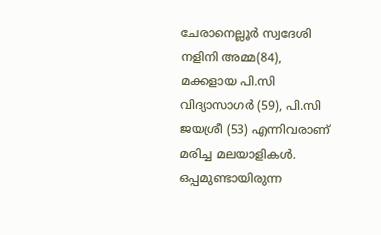ചേരാനെല്ലൂര്‍ സ്വദേശി നളിനി അമ്മ(84),  മക്കളായ പി.സി വിദ്യാസാഗര്‍ (59), പി.സി ജയശ്രീ (53) എന്നിവരാണ് മരിച്ച മലയാളികള്‍. ഒപ്പമുണ്ടായിരുന്ന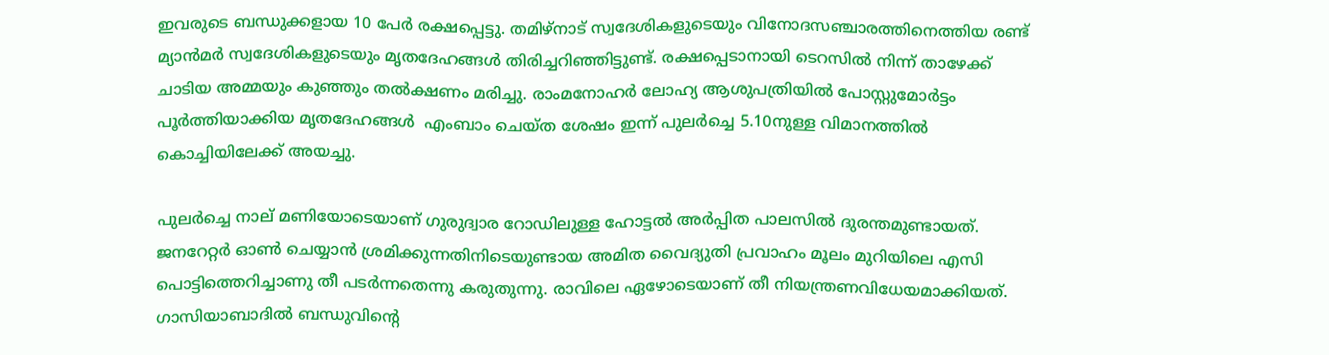ഇവരുടെ ബന്ധുക്കളായ 10 പേര്‍ രക്ഷപ്പെട്ടു. തമിഴ്നാട് സ്വദേശികളുടെയും വിനോദസഞ്ചാരത്തിനെത്തിയ രണ്ട് മ്യാന്‍മര്‍ സ്വദേശികളുടെയും മൃതദേഹങ്ങള്‍ തിരിച്ചറിഞ്ഞിട്ടുണ്ട്. രക്ഷപ്പെടാനായി ടെറസില്‍ നിന്ന് താഴേക്ക് ചാടിയ അമ്മയും കുഞ്ഞും തല്‍ക്ഷണം മരിച്ചു. രാംമനോഹര്‍ ലോഹ്യ ആശുപത്രിയില്‍ പോസ്റ്റുമോര്‍ട്ടം പൂര്‍ത്തിയാക്കിയ മൃതദേഹങ്ങള്‍  എംബാം ചെയ്ത ശേഷം ഇന്ന് പുലര്‍ച്ചെ 5.10നുള്ള വിമാനത്തില്‍ കൊച്ചിയിലേക്ക് അയച്ചു.

പുലര്‍ച്ചെ നാല് മണിയോടെയാണ് ഗുരുദ്വാര റോഡിലുള്ള ഹോട്ടല്‍ അര്‍പ്പിത പാലസില്‍ ദുരന്തമുണ്ടായത്. ജനറേറ്റര്‍ ഓണ്‍ ചെയ്യാന്‍ ശ്രമിക്കുന്നതിനിടെയുണ്ടായ അമിത വൈദ്യുതി പ്രവാഹം മൂലം മുറിയിലെ എസി പൊട്ടിത്തെറിച്ചാണു തീ പടര്‍ന്നതെന്നു കരുതുന്നു. രാവിലെ ഏഴോടെയാണ് തീ നിയന്ത്രണവിധേയമാക്കിയത്. ഗാസിയാബാദില്‍ ബന്ധുവിന്റെ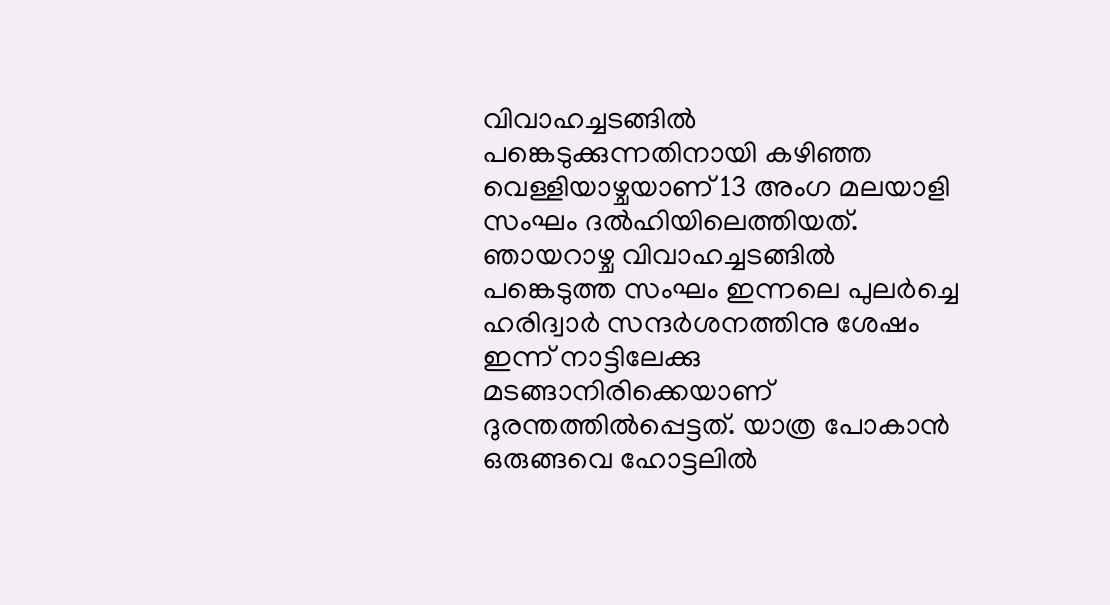വിവാഹച്ചടങ്ങില്‍ പങ്കെടുക്കുന്നതിനായി കഴിഞ്ഞ വെള്ളിയാഴ്ചയാണ് 13 അംഗ മലയാളി സംഘം ദല്‍ഹിയിലെത്തിയത്. ഞായറാഴ്ച വിവാഹച്ചടങ്ങില്‍ പങ്കെടുത്ത സംഘം ഇന്നലെ പുലര്‍ച്ചെ ഹരിദ്വാര്‍ സന്ദര്‍ശനത്തിനു ശേഷം ഇന്ന് നാട്ടിലേക്കു മടങ്ങാനിരിക്കെയാണ് ദുരന്തത്തില്‍പ്പെട്ടത്. യാത്ര പോകാന്‍ ഒരുങ്ങവെ ഹോട്ടലില്‍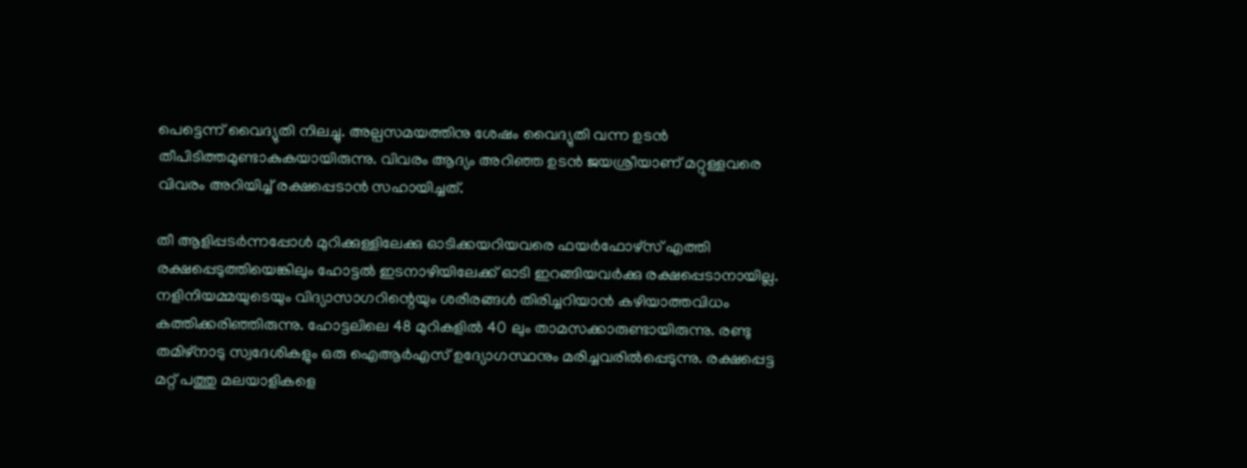പെട്ടെന്ന് വൈദ്യുതി നിലച്ചു. അല്പസമയത്തിനു ശേഷം വൈദ്യുതി വന്ന ഉടന്‍ തീപിടിത്തമുണ്ടാകുകയായിരുന്നു. വിവരം ആദ്യം അറിഞ്ഞ ഉടന്‍ ജയശ്രീയാണ് മറ്റുള്ളവരെ വിവരം അറിയിച്ച് രക്ഷപ്പെടാന്‍ സഹായിച്ചത്.

തീ ആളിപ്പടര്‍ന്നപ്പോള്‍ മുറിക്കുള്ളിലേക്കു ഓടിക്കയറിയവരെ ഫയര്‍ഫോഴ്സ് എത്തി രക്ഷപ്പെടുത്തിയെങ്കിലും ഹോട്ടല്‍ ഇടനാഴിയിലേക്ക് ഓടി ഇറങ്ങിയവര്‍ക്കു രക്ഷപ്പെടാനായില്ല. നളിനിയമ്മയുടെയും വിദ്യാസാഗറിന്റെയും ശരീരങ്ങള്‍ തിരിച്ചറിയാന്‍ കഴിയാത്തവിധം കത്തിക്കരിഞ്ഞിരുന്നു. ഹോട്ടലിലെ 48 മുറികളില്‍ 40 ലും താമസക്കാരുണ്ടായിരുന്നു. രണ്ടു തമിഴ്നാടു സ്വദേശികളും ഒരു ഐആര്‍എസ് ഉദ്യോഗസ്ഥനും മരിച്ചവരില്‍പ്പെടുന്നു. രക്ഷപ്പെട്ട മറ്റ് പത്തു മലയാളികളെ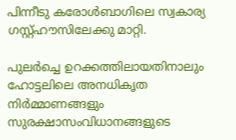പിന്നീടു കരോള്‍ബാഗിലെ സ്വകാര്യ ഗസ്റ്റ്ഹൗസിലേക്കു മാറ്റി.

പുലര്‍ച്ചെ ഉറക്കത്തിലായതിനാലും ഹോട്ടലിലെ അനധികൃത നിര്‍മ്മാണങ്ങളും സുരക്ഷാസംവിധാനങ്ങളുടെ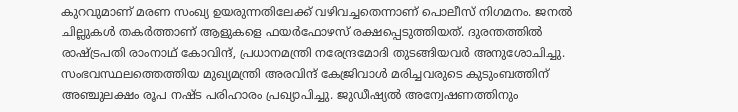കുറവുമാണ് മരണ സംഖ്യ ഉയരുന്നതിലേക്ക് വഴിവച്ചതെന്നാണ് പൊലീസ് നിഗമനം. ജനല്‍ ചില്ലുകള്‍ തകര്‍ത്താണ് ആളുകളെ ഫയര്‍ഫോഴസ് രക്ഷപ്പെടുത്തിയത്. ദുരന്തത്തില്‍ രാഷ്‌ട്രപതി രാംനാഥ് കോവിന്ദ്, പ്രധാനമന്ത്രി നരേന്ദ്രമോദി തുടങ്ങിയവര്‍ അനുശോചിച്ചു. സംഭവസ്ഥലത്തെത്തിയ മുഖ്യമന്ത്രി അരവിന്ദ് കേജ്രിവാള്‍ മരിച്ചവരുടെ കുടുംബത്തിന് അഞ്ചുലക്ഷം രൂപ നഷ്ട പരിഹാരം പ്രഖ്യാപിച്ചു. ജുഡീഷ്യല്‍ അന്വേഷണത്തിനും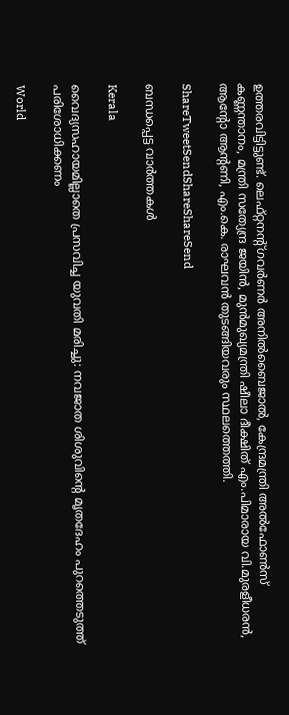ഉത്തരവിട്ടിട്ടുണ്ട്. ലെഫ്റ്റനന്റ്ഗവര്‍ണര്‍ അനില്‍ബൈജാല്‍, കേന്ദ്രമന്ത്രി അല്‍ഫോണ്‍സ് കണ്ണന്താനം, മന്ത്രി സത്യേന്ദ്ര ജയിന്‍, മുന്‍മുഖ്യമന്ത്രി ഷീലാ ദീക്ഷിത് എം.പിമാരായ വി.മുരളീധരന്‍, ആന്റോ ആന്റണി, എം.കെ. രാഘവന്‍ തുടങ്ങിയവരും സ്ഥലത്തെത്തി.

ShareTweetSendShareShareSend

ബന്ധപ്പെട്ട വാര്‍ത്തകള്‍

Kerala

വൈദ്യസഹായമില്ലാതെ പ്രസവിച്ച യുവതി മരിച്ചു: നവജാത ശിശുവിന്റെ മൃതദേഹം പുറത്തെടുത്ത് പരിശോധിക്കണം

World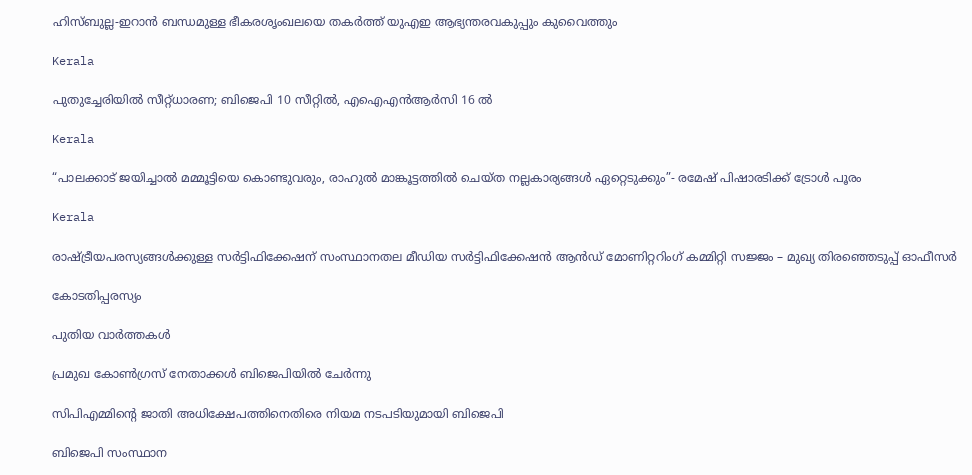ഹിസ്ബുല്ല-ഇറാൻ ബന്ധമുള്ള ഭീകരശൃംഖലയെ തകർത്ത് യുഎഇ ആഭ്യന്തരവകുപ്പും കുവൈത്തും

Kerala

പുതുച്ചേരിയിൽ സീറ്റ്ധാരണ; ബിജെപി 10 സീറ്റിൽ, എഐഎൻആർസി 16 ൽ

Kerala

“പാലക്കാട് ജയിച്ചാൽ മമ്മൂട്ടിയെ കൊണ്ടുവരും, രാഹുല്‍ മാങ്കൂട്ടത്തില്‍ ചെയ്ത നല്ലകാര്യങ്ങള്‍ ഏറ്റെടുക്കും”- രമേഷ് പിഷാരടിക്ക് ട്രോള്‍ പൂരം

Kerala

രാഷ്‌ട്രീയപരസ്യങ്ങള്‍ക്കുള്ള സര്‍ട്ടിഫിക്കേഷന് സംസ്ഥാനതല മീഡിയ സര്‍ട്ടിഫിക്കേഷന്‍ ആന്‍ഡ് മോണിറ്ററിംഗ് കമ്മിറ്റി സജ്ജം – മുഖ്യ തിരഞ്ഞെടുപ്പ് ഓഫീസര്‍

കോടതിപ്പരസ്യം

പുതിയ വാര്‍ത്തകള്‍

പ്രമുഖ കോണ്‍ഗ്രസ് നേതാക്കള്‍ ബിജെപിയില്‍ ചേര്‍ന്നു

സിപിഎമ്മിന്റെ ജാതി അധിക്ഷേപത്തിനെതിരെ നിയമ നടപടിയുമായി ബിജെപി

ബിജെപി സംസ്ഥാന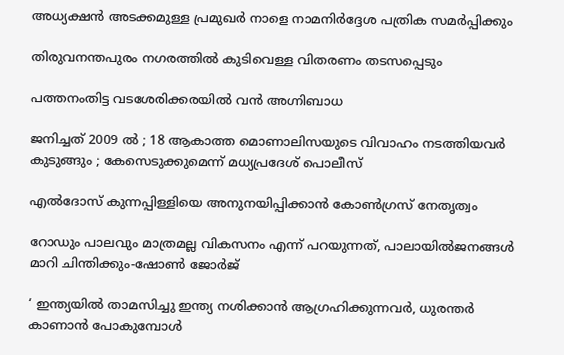അധ്യക്ഷന്‍ അടക്കമുള്ള പ്രമുഖര്‍ നാളെ നാമനിര്‍ദ്ദേശ പത്രിക സമര്‍പ്പിക്കും

തിരുവനന്തപുരം നഗരത്തില്‍ കുടിവെള്ള വിതരണം തടസപ്പെടും

പത്തനംതിട്ട വടശേരിക്കരയില്‍ വന്‍ അഗ്നിബാധ

ജനിച്ചത് 2009 ൽ ; 18 ആകാത്ത മൊണാലിസയുടെ വിവാഹം നടത്തിയവർ കുടുങ്ങും ; കേസെടുക്കുമെന്ന് മധ്യപ്രദേശ് പൊലീസ്

എല്‍ദോസ് കുന്നപ്പിള്ളിയെ അനുനയിപ്പിക്കാന്‍ കോണ്‍ഗ്രസ് നേതൃത്വം

റോഡും പാലവും മാത്രമല്ല വികസനം എന്ന് പറയുന്നത്, പാലായില്‍ജനങ്ങള്‍ മാറി ചിന്തിക്കും-ഷോണ്‍ ജോര്‍ജ്

‘ ഇന്ത്യയിൽ താമസിച്ചു ഇന്ത്യ നശിക്കാൻ ആഗ്രഹിക്കുന്നവർ, ധുരന്തർ കാണാൻ പോകുമ്പോൾ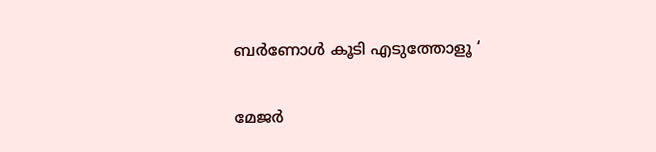ബർണോൾ കൂടി എടുത്തോളൂ ‘

മേജര്‍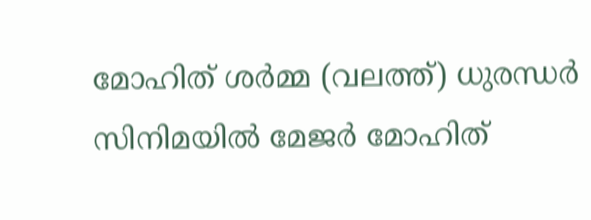മോഹിത് ശര്‍മ്മ (വലത്ത്) ധുരന്ധര്‍ സിനിമയില്‍ മേജര്‍ മോഹിത്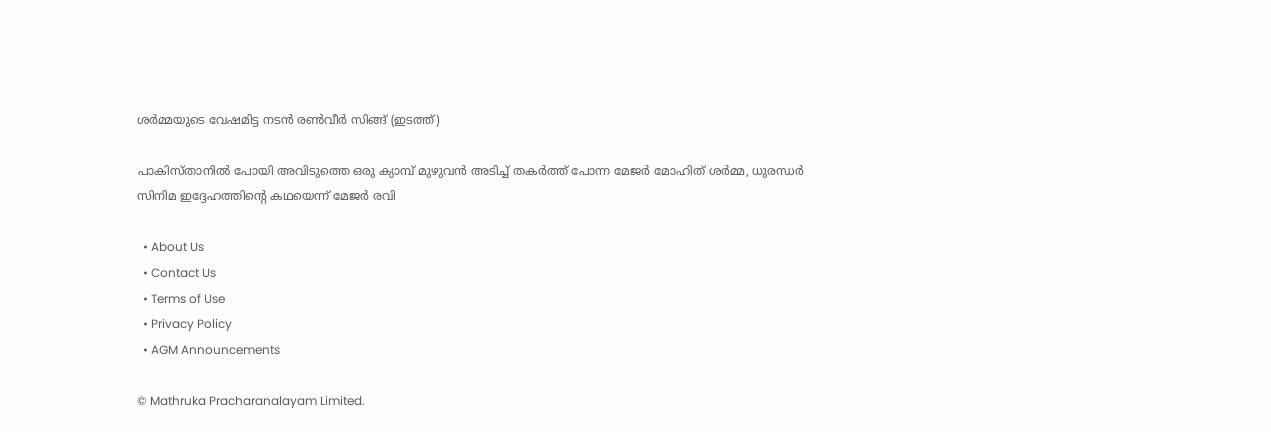ശര്‍മ്മയുടെ വേഷമിട്ട നടന്‍ രണ്‍വീര്‍ സിങ്ങ് (ഇടത്ത്)

പാകിസ്താനില്‍ പോയി അവിടുത്തെ ഒരു ക്യാമ്പ് മുഴുവന്‍ അടിച്ച് തകര്‍ത്ത് പോന്ന മേജര്‍ മോഹിത് ശര്‍മ്മ, ധുരന്ധര്‍ സിനിമ ഇദ്ദേഹത്തിന്റെ കഥയെന്ന് മേജര്‍ രവി

  • About Us
  • Contact Us
  • Terms of Use
  • Privacy Policy
  • AGM Announcements

© Mathruka Pracharanalayam Limited.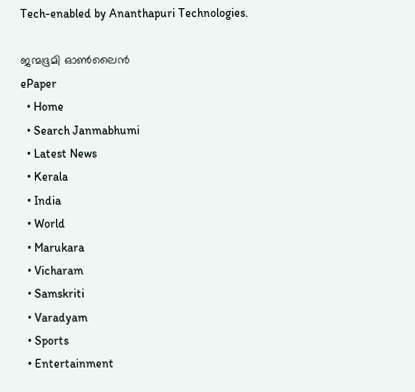Tech-enabled by Ananthapuri Technologies.

ജന്മഭൂമി ഓണ്‍ലൈന്‍
ePaper
  • Home
  • Search Janmabhumi
  • Latest News
  • Kerala
  • India
  • World
  • Marukara
  • Vicharam
  • Samskriti
  • Varadyam
  • Sports
  • Entertainment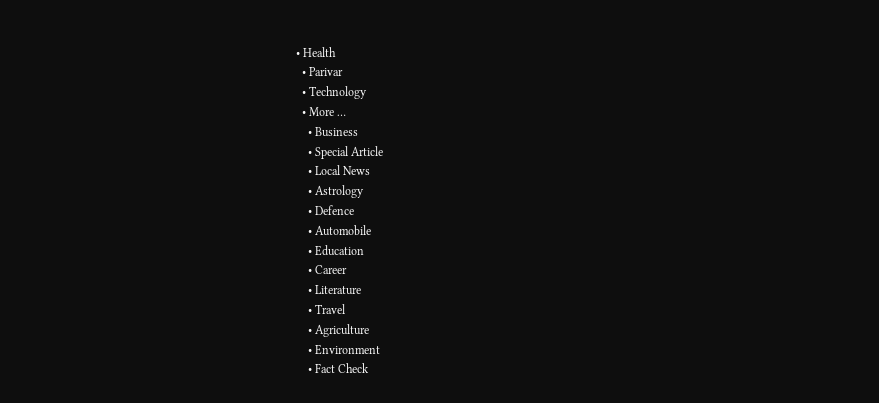• Health
  • Parivar
  • Technology
  • More …
    • Business
    • Special Article
    • Local News
    • Astrology
    • Defence
    • Automobile
    • Education
    • Career
    • Literature
    • Travel
    • Agriculture
    • Environment
    • Fact Check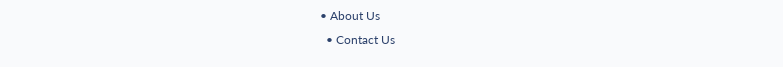• About Us
  • Contact Us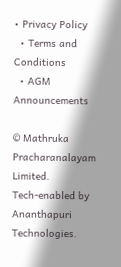• Privacy Policy
  • Terms and Conditions
  • AGM Announcements

© Mathruka Pracharanalayam Limited.
Tech-enabled by Ananthapuri Technologies.